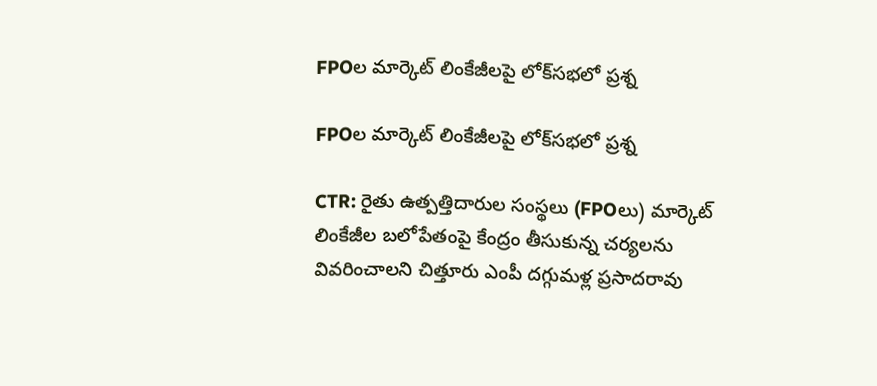FPOల మార్కెట్ లింకేజీలపై లోక్‌సభలో ప్రశ్న

FPOల మార్కెట్ లింకేజీలపై లోక్‌సభలో ప్రశ్న

CTR: రైతు ఉత్పత్తిదారుల సంస్థలు (FPOలు) మార్కెట్ లింకేజీల బలోపేతంపై కేంద్రం తీసుకున్న చర్యలను వివరించాలని చిత్తూరు ఎంపీ దగ్గుమళ్ల ప్రసాదరావు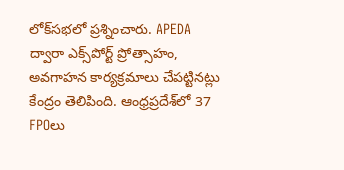లోక్‌సభలో ప్రశ్నించారు. APEDA ద్వారా ఎక్స్‌పోర్ట్ ప్రోత్సాహం, అవగాహన కార్యక్రమాలు చేపట్టినట్లు కేంద్రం తెలిపింది. ఆంధ్రప్రదేశ్‌లో 37 FPOలు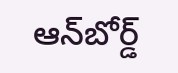ఆన్‌బోర్డ్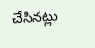చేసినట్లు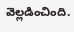వెల్లడించింది.